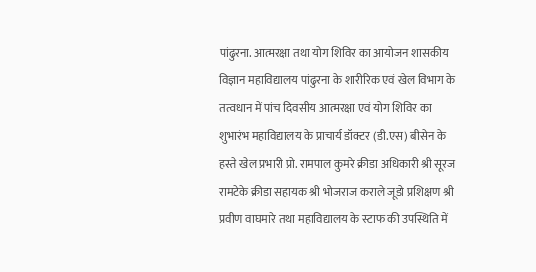पांढुरना. आत्मरक्षा तथा योग शिविर का आयोजन शासकीय विज्ञान महाविद्यालय पांढुरना के शारीरिक एवं खेल विभाग के तत्वधान में पांच दिवसीय आत्मरक्षा एवं योग शिविर का शुभारंभ महाविद्यालय के प्राचार्य डॉक्टर (डी.एस) बीसेन के हस्ते खेल प्रभारी प्रो. रामपाल कुमरे क्रीडा अधिकारी श्री सूरज रामटेके क्रीडा सहायक श्री भोजराज कराले जूडो प्रशिक्षण श्री प्रवीण वाघमारे तथा महाविद्यालय के स्टाफ की उपस्थिति में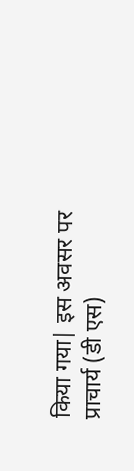किया गया| इस अवसर पर प्राचार्य (डी एस)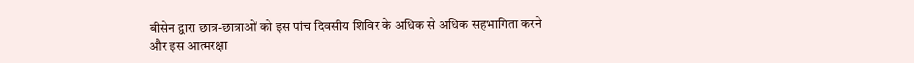बीसेन द्वारा छात्र-छात्राओं को इस पांच दिवसीय शिविर के अधिक से अधिक सहभागिता करने और इस आत्मरक्षा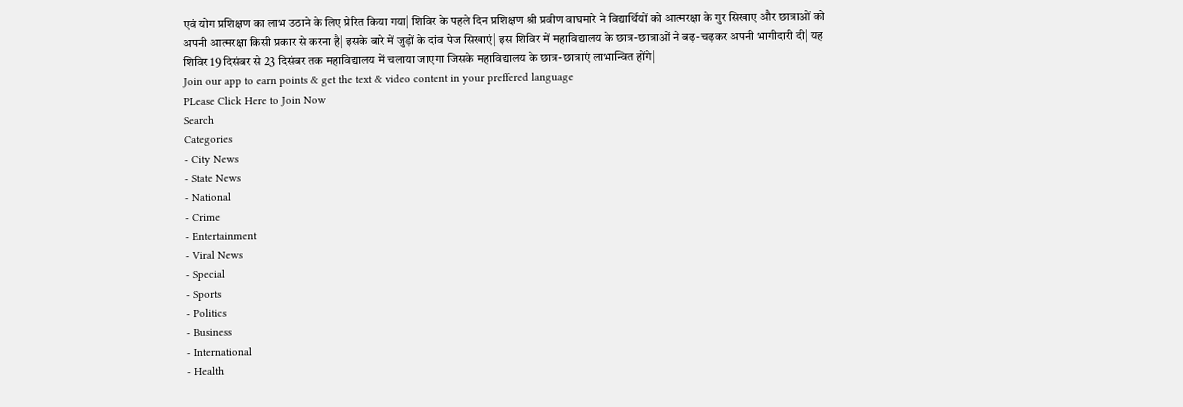एवं योग प्रशिक्षण का लाभ उठाने के लिए प्रेरित किया गया| शिविर के पहले दिन प्रशिक्षण श्री प्रवीण वाघमारे ने विद्यार्थियों को आत्मरक्षा के गुर सिखाए और छात्राओं को अपनी आत्मरक्षा किसी प्रकार से करना है| इसके बारे में जुड़ों के दांव पेज सिखाएं| इस शिविर में महाविद्यालय के छात्र-छात्राओं ने बढ़-चढ़कर अपनी भागीदारी दी| यह शिविर 19 दिसंबर से 23 दिसंबर तक महाविद्यालय में चलाया जाएगा जिसके महाविद्यालय के छात्र-छात्राएं लाभान्वित होंगे|
Join our app to earn points & get the text & video content in your preffered language
PLease Click Here to Join Now
Search
Categories
- City News
- State News
- National
- Crime
- Entertainment
- Viral News
- Special
- Sports
- Politics
- Business
- International
- Health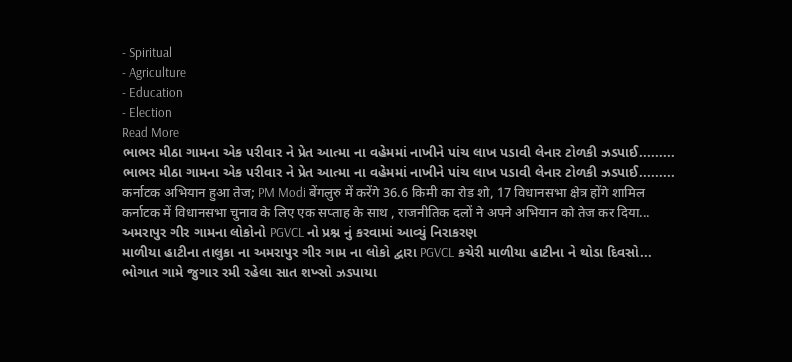- Spiritual
- Agriculture
- Education
- Election
Read More
ભાભર મીઠા ગામના એક પરીવાર ને પ્રેત આત્મા ના વહેમમાં નાખીને પાંચ લાખ પડાવી લેનાર ટોળકી ઝડપાઈ.........
ભાભર મીઠા ગામના એક પરીવાર ને પ્રેત આત્મા ના વહેમમાં નાખીને પાંચ લાખ પડાવી લેનાર ટોળકી ઝડપાઈ.........
कर्नाटक अभियान हुआ तेज; PM Modi बेंगलुरु में करेंगे 36.6 किमी का रोड शो, 17 विधानसभा क्षेत्र होंगे शामिल
कर्नाटक में विधानसभा चुनाव के लिए एक सप्ताह के साथ , राजनीतिक दलों ने अपने अभियान को तेज कर दिया...
અમરાપુર ગીર ગામના લોકોનો PGVCL નો પ્રશ્ન નું કરવામાં આવ્યું નિરાકરણ
માળીયા હાટીના તાલુકા ના અમરાપુર ગીર ગામ ના લોકો દ્વારા PGVCL કચેરી માળીયા હાટીના ને થોડા દિવસો...
ભોગાત ગામે જુગાર રમી રહેલા સાત શખ્સો ઝડપાયા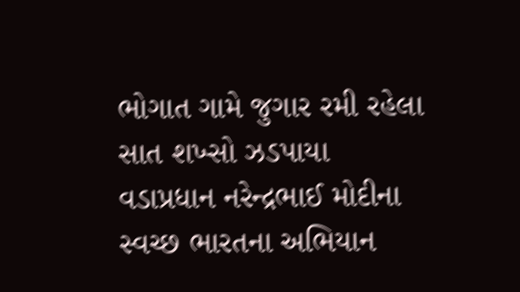ભોગાત ગામે જુગાર રમી રહેલા સાત શખ્સો ઝડપાયા
વડાપ્રધાન નરેન્દ્રભાઈ મોદીના સ્વચ્છ ભારતના અભિયાન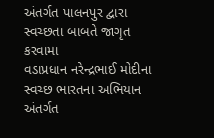અંતર્ગત પાલનપુર દ્વારા સ્વચ્છતા બાબતે જાગૃત કરવામા
વડાપ્રધાન નરેન્દ્રભાઈ મોદીના સ્વચ્છ ભારતના અભિયાન અંતર્ગત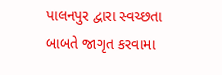પાલનપુર દ્વારા સ્વચ્છતા બાબતે જાગૃત કરવામા